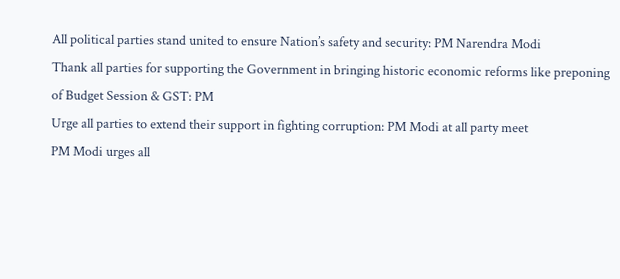All political parties stand united to ensure Nation’s safety and security: PM Narendra Modi
Thank all parties for supporting the Government in bringing historic economic reforms like preponing of Budget Session & GST: PM
Urge all parties to extend their support in fighting corruption: PM Modi at all party meet
PM Modi urges all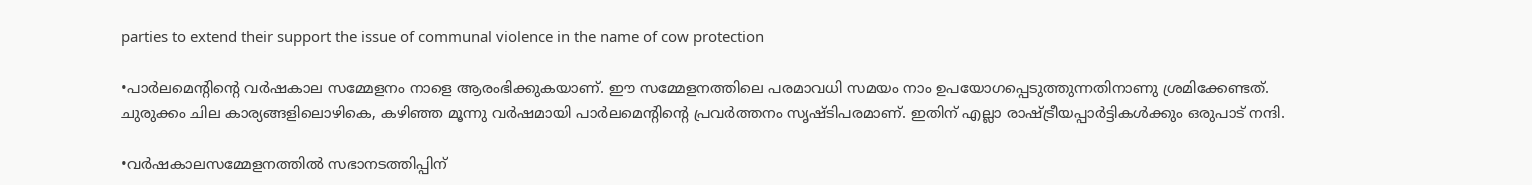parties to extend their support the issue of communal violence in the name of cow protection

•പാര്‍ലമെന്റിന്റെ വര്‍ഷകാല സമ്മേളനം നാളെ ആരംഭിക്കുകയാണ്. ഈ സമ്മേളനത്തിലെ പരമാവധി സമയം നാം ഉപയോഗപ്പെടുത്തുന്നതിനാണു ശ്രമിക്കേണ്ടത്. ചുരുക്കം ചില കാര്യങ്ങളിലൊഴികെ, കഴിഞ്ഞ മൂന്നു വര്‍ഷമായി പാര്‍ലമെന്റിന്റെ പ്രവര്‍ത്തനം സൃഷ്ടിപരമാണ്. ഇതിന് എല്ലാ രാഷ്ട്രീയപ്പാര്‍ട്ടികള്‍ക്കും ഒരുപാട് നന്ദി.

•വര്‍ഷകാലസമ്മേളനത്തില്‍ സഭാനടത്തിപ്പിന്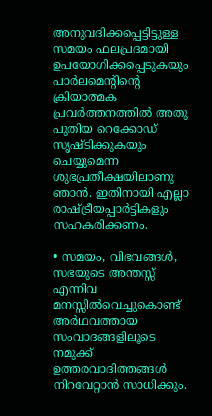അനുവദിക്കപ്പെട്ടിട്ടുള്ള സമയം ഫലപ്രദമായി ഉപയോഗിക്കപ്പെടുകയും പാര്‍ലമെന്റിന്റെ ക്രിയാത്മക പ്രവര്‍ത്തനത്തില്‍ അതു പുതിയ റെക്കോഡ് സൃഷ്ടിക്കുകയും ചെയ്യുമെന്ന ശുഭപ്രതീക്ഷയിലാണു ഞാന്‍. ഇതിനായി എല്ലാ രാഷ്ട്രീയപ്പാര്‍ട്ടികളും സഹകരിക്കണം.

• സമയം, വിഭവങ്ങള്‍, സഭയുടെ അന്തസ്സ് എന്നിവ മനസ്സില്‍വെച്ചുകൊണ്ട് അര്‍ഥവത്തായ സംവാദങ്ങളിലൂടെ നമുക്ക് ഉത്തരവാദിത്തങ്ങള്‍ നിറവേറ്റാന്‍ സാധിക്കും.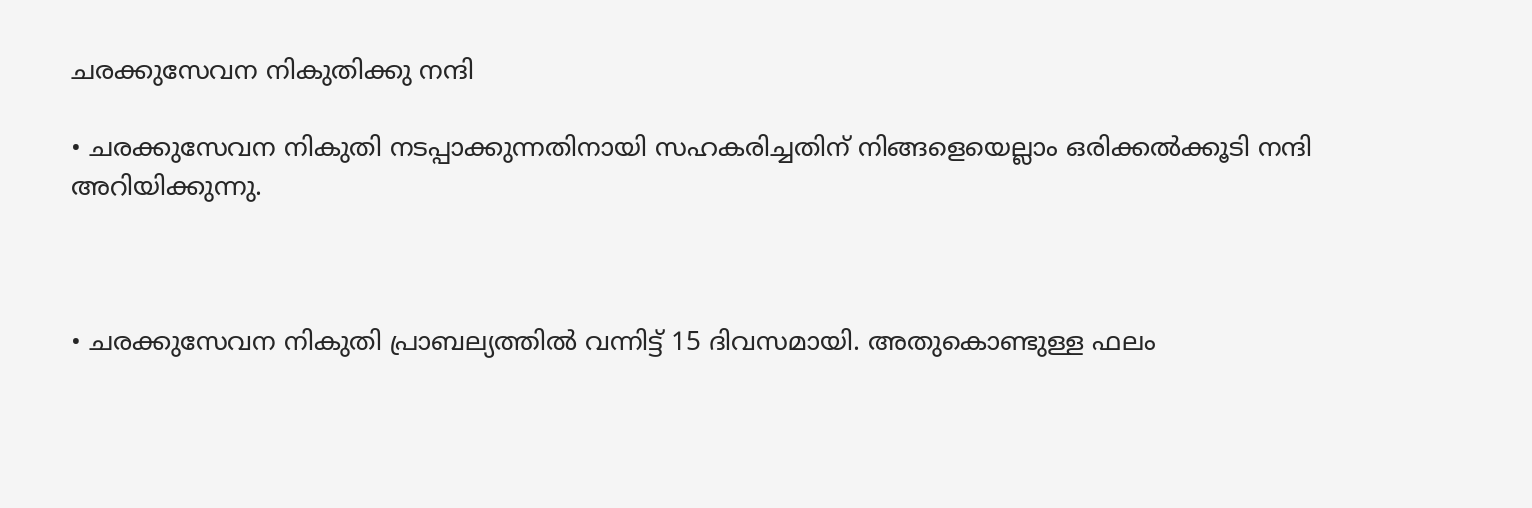ചരക്കുസേവന നികുതിക്കു നന്ദി

• ചരക്കുസേവന നികുതി നടപ്പാക്കുന്നതിനായി സഹകരിച്ചതിന് നിങ്ങളെയെല്ലാം ഒരിക്കല്‍ക്കൂടി നന്ദി അറിയിക്കുന്നു.



• ചരക്കുസേവന നികുതി പ്രാബല്യത്തില്‍ വന്നിട്ട് 15 ദിവസമായി. അതുകൊണ്ടുള്ള ഫലം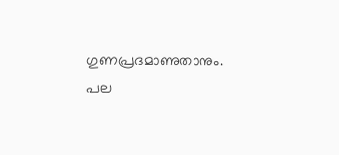ഗുണപ്രദമാണുതാനും. പല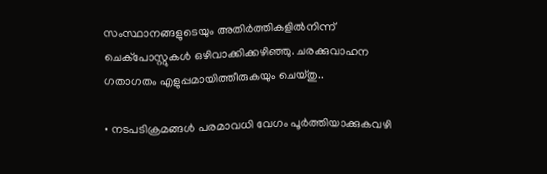സംസ്ഥാനങ്ങളുടെയും അതിര്‍ത്തികളില്‍നിന്ന് ചെക്‌പോസ്റ്റുകള്‍ ഒഴിവാക്കിക്കഴിഞ്ഞു. ചരക്കുവാഹന ഗതാഗതം എളുപ്പമായിത്തീരുകയും ചെയ്തു..

• നടപടിക്രമങ്ങള്‍ പരമാവധി വേഗം പൂര്‍ത്തിയാക്കുകവഴി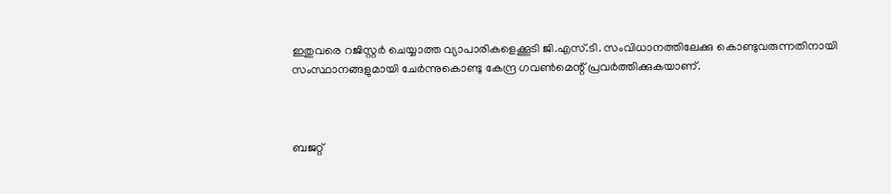ഇതുവരെ റജിസ്റ്റര്‍ ചെയ്യാത്ത വ്യാപാരികളെക്കൂടി ജി.എസ്.ടി. സംവിധാനത്തിലേക്കു കൊണ്ടുവരുന്നതിനായി സംസ്ഥാനങ്ങളുമായി ചേര്‍ന്നുകൊണ്ടു കേന്ദ്ര ഗവണ്‍മെന്റ് പ്രവര്‍ത്തിക്കുകയാണ്.



ബജറ്റ്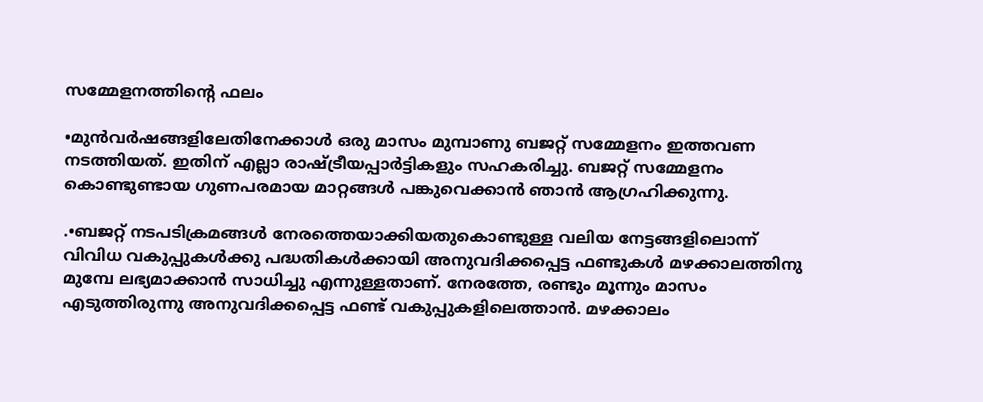സമ്മേളനത്തിന്റെ ഫലം

•മുന്‍വര്‍ഷങ്ങളിലേതിനേക്കാള്‍ ഒരു മാസം മുമ്പാണു ബജറ്റ് സമ്മേളനം ഇത്തവണ നടത്തിയത്. ഇതിന് എല്ലാ രാഷ്ട്രീയപ്പാര്‍ട്ടികളും സഹകരിച്ചു. ബജറ്റ് സമ്മേളനം കൊണ്ടുണ്ടായ ഗുണപരമായ മാറ്റങ്ങള്‍ പങ്കുവെക്കാന്‍ ഞാന്‍ ആഗ്രഹിക്കുന്നു.

.•ബജറ്റ് നടപടിക്രമങ്ങള്‍ നേരത്തെയാക്കിയതുകൊണ്ടുള്ള വലിയ നേട്ടങ്ങളിലൊന്ന് വിവിധ വകുപ്പുകള്‍ക്കു പദ്ധതികള്‍ക്കായി അനുവദിക്കപ്പെട്ട ഫണ്ടുകള്‍ മഴക്കാലത്തിനു മുമ്പേ ലഭ്യമാക്കാന്‍ സാധിച്ചു എന്നുള്ളതാണ്. നേരത്തേ, രണ്ടും മൂന്നും മാസം എടുത്തിരുന്നു അനുവദിക്കപ്പെട്ട ഫണ്ട് വകുപ്പുകളിലെത്താന്‍. മഴക്കാലം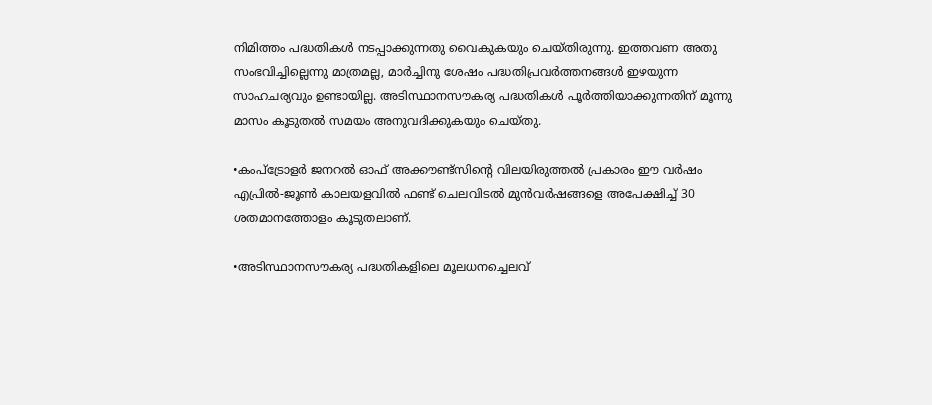നിമിത്തം പദ്ധതികള്‍ നടപ്പാക്കുന്നതു വൈകുകയും ചെയ്തിരുന്നു. ഇത്തവണ അതു സംഭവിച്ചില്ലെന്നു മാത്രമല്ല, മാര്‍ച്ചിനു ശേഷം പദ്ധതിപ്രവര്‍ത്തനങ്ങള്‍ ഇഴയുന്ന സാഹചര്യവും ഉണ്ടായില്ല. അടിസ്ഥാനസൗകര്യ പദ്ധതികള്‍ പൂര്‍ത്തിയാക്കുന്നതിന് മൂന്നു മാസം കൂടുതല്‍ സമയം അനുവദിക്കുകയും ചെയ്തു.

•കംപ്‌ട്രോളര്‍ ജനറല്‍ ഓഫ് അക്കൗണ്ട്‌സിന്റെ വിലയിരുത്തല്‍ പ്രകാരം ഈ വര്‍ഷം എപ്രില്‍-ജൂണ്‍ കാലയളവില്‍ ഫണ്ട് ചെലവിടല്‍ മുന്‍വര്‍ഷങ്ങളെ അപേക്ഷിച്ച് 30 ശതമാനത്തോളം കൂടുതലാണ്.

•അടിസ്ഥാനസൗകര്യ പദ്ധതികളിലെ മൂലധനച്ചെലവ്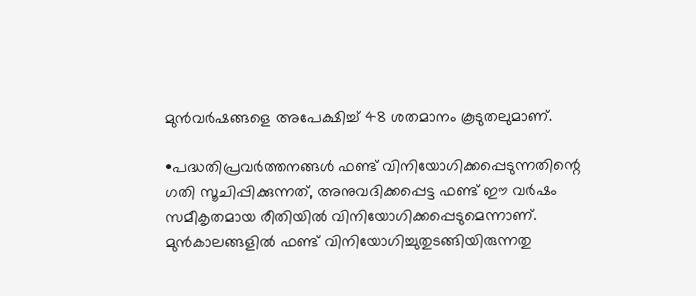മുന്‍വര്‍ഷങ്ങളെ അപേക്ഷിച്ച് 48 ശതമാനം കൂടുതലുമാണ്.

•പദ്ധതിപ്രവര്‍ത്തനങ്ങള്‍ ഫണ്ട് വിനിയോഗിക്കപ്പെടുന്നതിന്റെ ഗതി സൂചിപ്പിക്കുന്നത്, അനുവദിക്കപ്പെട്ട ഫണ്ട് ഈ വര്‍ഷം സമീകൃതമായ രീതിയില്‍ വിനിയോഗിക്കപ്പെടുമെന്നാണ്. മുന്‍കാലങ്ങളില്‍ ഫണ്ട് വിനിയോഗിച്ചുതുടങ്ങിയിരുന്നതു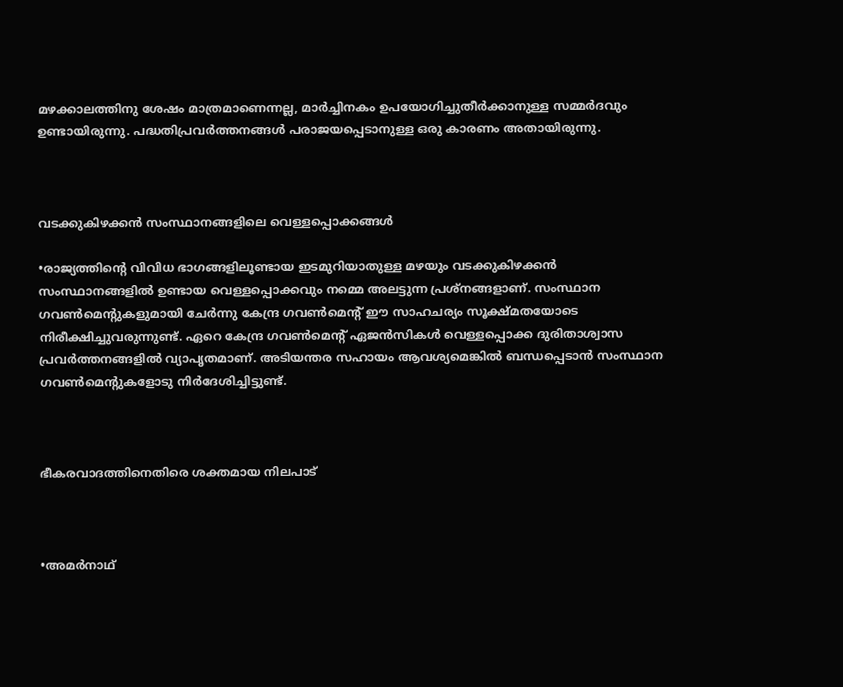മഴക്കാലത്തിനു ശേഷം മാത്രമാണെന്നല്ല, മാര്‍ച്ചിനകം ഉപയോഗിച്ചുതീര്‍ക്കാനുള്ള സമ്മര്‍ദവും ഉണ്ടായിരുന്നു. പദ്ധതിപ്രവര്‍ത്തനങ്ങള്‍ പരാജയപ്പെടാനുള്ള ഒരു കാരണം അതായിരുന്നു.



വടക്കുകിഴക്കന്‍ സംസ്ഥാനങ്ങളിലെ വെള്ളപ്പൊക്കങ്ങള്‍

•രാജ്യത്തിന്റെ വിവിധ ഭാഗങ്ങളിലൂണ്ടായ ഇടമുറിയാതുള്ള മഴയും വടക്കുകിഴക്കന്‍ സംസ്ഥാനങ്ങളില്‍ ഉണ്ടായ വെള്ളപ്പൊക്കവും നമ്മെ അലട്ടുന്ന പ്രശ്‌നങ്ങളാണ്. സംസ്ഥാന ഗവണ്‍മെന്റുകളുമായി ചേര്‍ന്നു കേന്ദ്ര ഗവണ്‍മെന്റ് ഈ സാഹചര്യം സൂക്ഷ്മതയോടെ നിരീക്ഷിച്ചുവരുന്നുണ്ട്. ഏറെ കേന്ദ്ര ഗവണ്‍മെന്റ് ഏജന്‍സികള്‍ വെള്ളപ്പൊക്ക ദുരിതാശ്വാസ പ്രവര്‍ത്തനങ്ങളില്‍ വ്യാപൃതമാണ്. അടിയന്തര സഹായം ആവശ്യമെങ്കില്‍ ബന്ധപ്പെടാന്‍ സംസ്ഥാന ഗവണ്‍മെന്റുകളോടു നിര്‍ദേശിച്ചിട്ടുണ്ട്.



ഭീകരവാദത്തിനെതിരെ ശക്തമായ നിലപാട്



•അമര്‍നാഥ്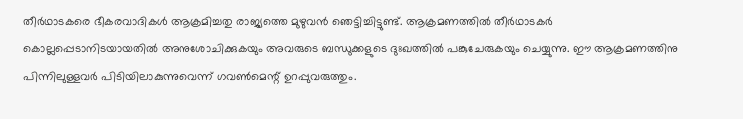തീര്‍ഥാടകരെ ഭീകരവാദികള്‍ ആക്രമിച്ചതു രാജ്യത്തെ മുഴുവന്‍ ഞെട്ടിച്ചിട്ടുണ്ട്. ആക്രമണത്തില്‍ തീര്‍ഥാടകര്‍ കൊല്ലപ്പെടാനിടയായതില്‍ അനുശോചിക്കുകയും അവരുടെ ബന്ധുക്കളുടെ ദുഃഖത്തില്‍ പങ്കുചേരുകയും ചെയ്യുന്നു. ഈ ആക്രമണത്തിനു പിന്നിലുള്ളവര്‍ പിടിയിലാകുന്നുവെന്ന് ഗവണ്‍മെന്റ് ഉറപ്പുവരുത്തും.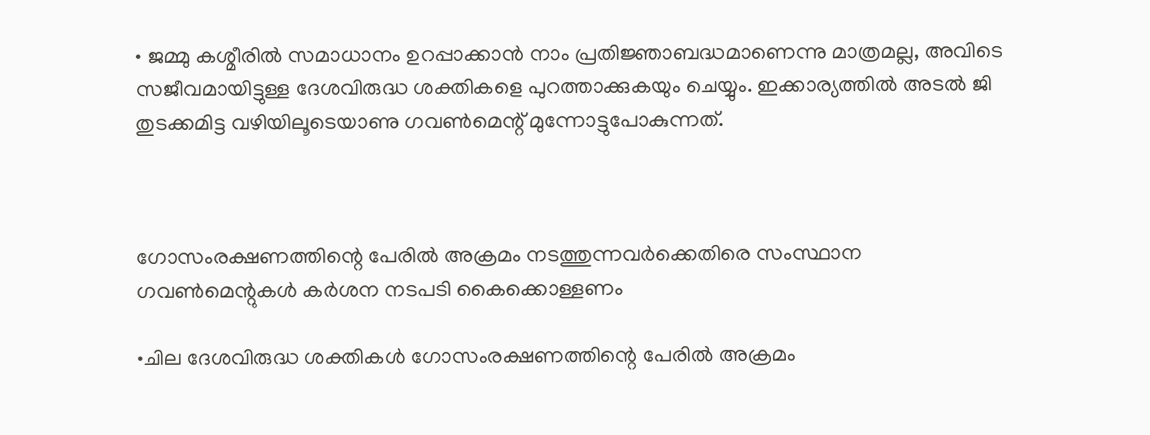• ജമ്മു കശ്മീരില്‍ സമാധാനം ഉറപ്പാക്കാന്‍ നാം പ്രതിജ്ഞാബദ്ധമാണെന്നു മാത്രമല്ല, അവിടെ സജീവമായിട്ടുള്ള ദേശവിരുദ്ധ ശക്തികളെ പുറത്താക്കുകയും ചെയ്യും. ഇക്കാര്യത്തില്‍ അടല്‍ ജി തുടക്കമിട്ട വഴിയിലൂടെയാണു ഗവണ്‍മെന്റ് മുന്നോട്ടുപോകുന്നത്.



ഗോസംരക്ഷണത്തിന്റെ പേരില്‍ അക്രമം നടത്തുന്നവര്‍ക്കെതിരെ സംസ്ഥാന ഗവണ്‍മെന്റുകള്‍ കര്‍ശന നടപടി കൈക്കൊള്ളണം

•ചില ദേശവിരുദ്ധ ശക്തികള്‍ ഗോസംരക്ഷണത്തിന്റെ പേരില്‍ അക്രമം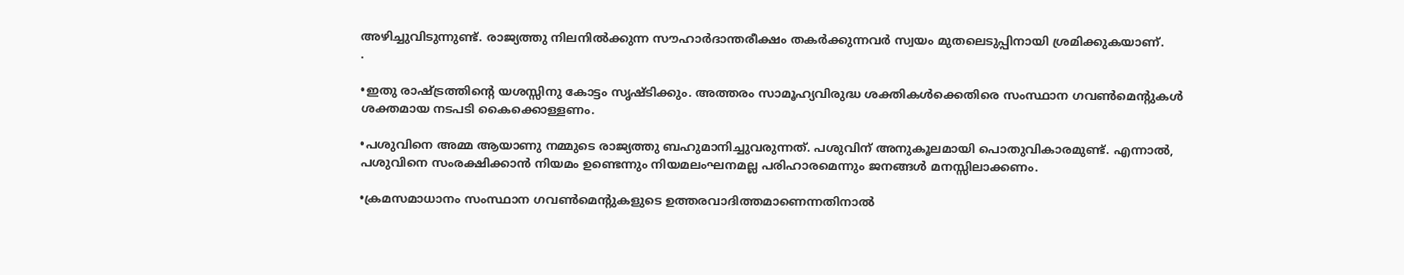അഴിച്ചുവിടുന്നുണ്ട്. രാജ്യത്തു നിലനില്‍ക്കുന്ന സൗഹാര്‍ദാന്തരീക്ഷം തകര്‍ക്കുന്നവര്‍ സ്വയം മുതലെടുപ്പിനായി ശ്രമിക്കുകയാണ്.
.

•ഇതു രാഷ്ട്രത്തിന്റെ യശസ്സിനു കോട്ടം സൃഷ്ടിക്കും. അത്തരം സാമൂഹ്യവിരുദ്ധ ശക്തികള്‍ക്കെതിരെ സംസ്ഥാന ഗവണ്‍മെന്റുകള്‍ ശക്തമായ നടപടി കൈക്കൊള്ളണം.

•പശുവിനെ അമ്മ ആയാണു നമ്മുടെ രാജ്യത്തു ബഹുമാനിച്ചുവരുന്നത്. പശുവിന് അനുകൂലമായി പൊതുവികാരമുണ്ട്. എന്നാല്‍, പശുവിനെ സംരക്ഷിക്കാന്‍ നിയമം ഉണ്ടെന്നും നിയമലംഘനമല്ല പരിഹാരമെന്നും ജനങ്ങള്‍ മനസ്സിലാക്കണം.

•ക്രമസമാധാനം സംസ്ഥാന ഗവണ്‍മെന്റുകളുടെ ഉത്തരവാദിത്തമാണെന്നതിനാല്‍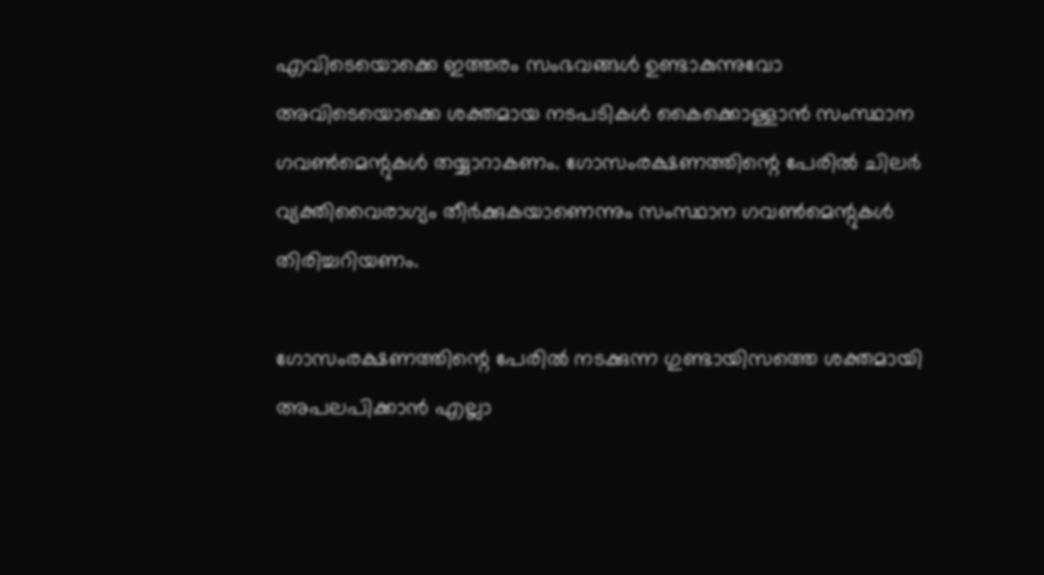എവിടെയൊക്കെ ഇത്തരം സംഭവങ്ങള്‍ ഉണ്ടാകുന്നുവോ അവിടെയൊക്കെ ശക്തമായ നടപടികള്‍ കൈക്കൊള്ളാന്‍ സംസ്ഥാന ഗവണ്‍മെന്റുകള്‍ തയ്യാറാകണം. ഗോസംരക്ഷണത്തിന്റെ പേരില്‍ ചിലര്‍ വ്യക്തിവൈരാഗ്യം തീര്‍ക്കുകയാണെന്നും സംസ്ഥാന ഗവണ്‍മെന്റുകള്‍ തിരിച്ചറിയണം.

ഗോസംരക്ഷണത്തിന്റെ പേരില്‍ നടക്കുന്ന ഗുണ്ടായിസത്തെ ശക്തമായി അപലപിക്കാന്‍ എല്ലാ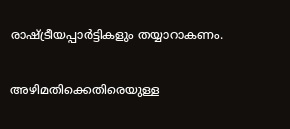രാഷ്ട്രീയപ്പാര്‍ട്ടികളും തയ്യാറാകണം.

അഴിമതിക്കെതിരെയുള്ള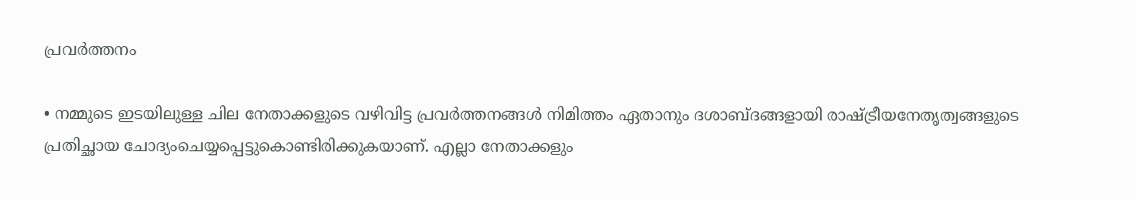പ്രവര്‍ത്തനം

• നമ്മുടെ ഇടയിലുള്ള ചില നേതാക്കളുടെ വഴിവിട്ട പ്രവര്‍ത്തനങ്ങള്‍ നിമിത്തം ഏതാനും ദശാബ്ദങ്ങളായി രാഷ്ട്രീയനേതൃത്വങ്ങളുടെ പ്രതിച്ഛായ ചോദ്യംചെയ്യപ്പെട്ടുകൊണ്ടിരിക്കുകയാണ്. എല്ലാ നേതാക്കളും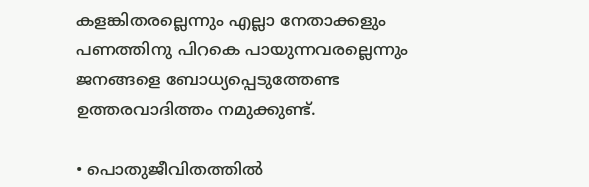കളങ്കിതരല്ലെന്നും എല്ലാ നേതാക്കളും പണത്തിനു പിറകെ പായുന്നവരല്ലെന്നും ജനങ്ങളെ ബോധ്യപ്പെടുത്തേണ്ട ഉത്തരവാദിത്തം നമുക്കുണ്ട്.

• പൊതുജീവിതത്തില്‍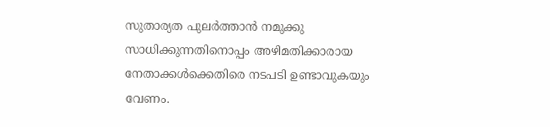സുതാര്യത പുലര്‍ത്താന്‍ നമുക്കു സാധിക്കുന്നതിനൊപ്പം അഴിമതിക്കാരായ നേതാക്കള്‍ക്കെതിരെ നടപടി ഉണ്ടാവുകയും വേണം.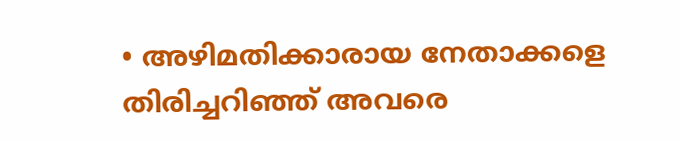• അഴിമതിക്കാരായ നേതാക്കളെ തിരിച്ചറിഞ്ഞ് അവരെ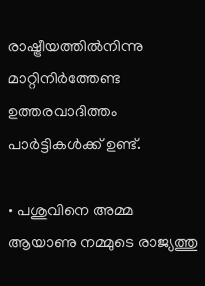രാഷ്ട്രീയത്തില്‍നിന്നു മാറ്റിനിര്‍ത്തേണ്ട ഉത്തരവാദിത്തം പാര്‍ട്ടികള്‍ക്ക് ഉണ്ട്.

• പശുവിനെ അമ്മ ആയാണു നമ്മുടെ രാജ്യത്തു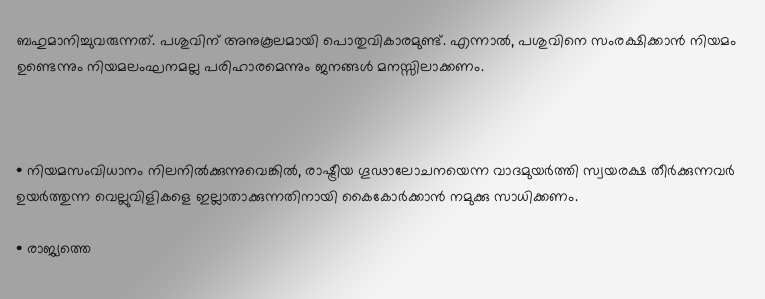ബഹുമാനിച്ചുവരുന്നത്. പശുവിന് അനുകൂലമായി പൊതുവികാരമുണ്ട്. എന്നാല്‍, പശുവിനെ സംരക്ഷിക്കാന്‍ നിയമം ഉണ്ടെന്നും നിയമലംഘനമല്ല പരിഹാരമെന്നും ജനങ്ങള്‍ മനസ്സിലാക്കണം.



• നിയമസംവിധാനം നിലനില്‍ക്കുന്നുവെങ്കില്‍, രാഷ്ട്രീയ ഗൂഢാലോചനയെന്ന വാദമുയര്‍ത്തി സ്വയരക്ഷ തീര്‍ക്കുന്നവര്‍ ഉയര്‍ത്തുന്ന വെല്ലുവിളികളെ ഇല്ലാതാക്കുന്നതിനായി കൈകോര്‍ക്കാന്‍ നമുക്കു സാധിക്കണം.

• രാജ്യത്തെ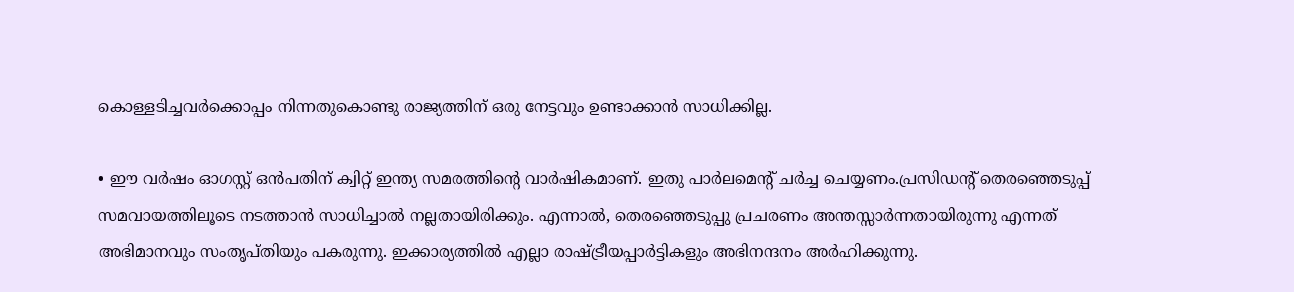കൊള്ളടിച്ചവര്‍ക്കൊപ്പം നിന്നതുകൊണ്ടു രാജ്യത്തിന് ഒരു നേട്ടവും ഉണ്ടാക്കാന്‍ സാധിക്കില്ല.

• ഈ വര്‍ഷം ഓഗസ്റ്റ് ഒന്‍പതിന് ക്വിറ്റ് ഇന്ത്യ സമരത്തിന്റെ വാര്‍ഷികമാണ്. ഇതു പാര്‍ലമെന്റ് ചര്‍ച്ച ചെയ്യണം.പ്രസിഡന്റ് തെരഞ്ഞെടുപ്പ് സമവായത്തിലൂടെ നടത്താന്‍ സാധിച്ചാല്‍ നല്ലതായിരിക്കും. എന്നാല്‍, തെരഞ്ഞെടുപ്പു പ്രചരണം അന്തസ്സാര്‍ന്നതായിരുന്നു എന്നത് അഭിമാനവും സംതൃപ്തിയും പകരുന്നു. ഇക്കാര്യത്തില്‍ എല്ലാ രാഷ്ട്രീയപ്പാര്‍ട്ടികളും അഭിനന്ദനം അര്‍ഹിക്കുന്നു.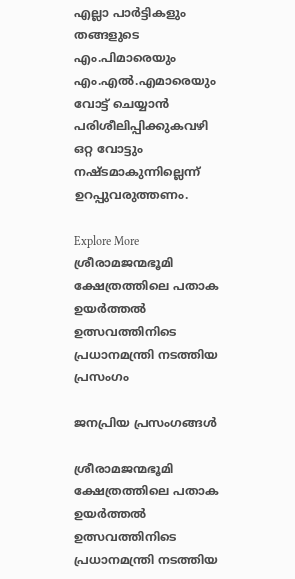എല്ലാ പാര്‍ട്ടികളും തങ്ങളുടെ എം.പിമാരെയും എം.എല്‍.എമാരെയും വോട്ട് ചെയ്യാന്‍ പരിശീലിപ്പിക്കുകവഴി ഒറ്റ വോട്ടും നഷ്ടമാകുന്നില്ലെന്ന് ഉറപ്പുവരുത്തണം.

Explore More
ശ്രീരാമജന്മഭൂമി ക്ഷേത്രത്തിലെ പതാക ഉയർത്തൽ ഉത്സവത്തിനിടെ പ്രധാനമന്ത്രി നടത്തിയ പ്രസംഗം

ജനപ്രിയ പ്രസംഗങ്ങൾ

ശ്രീരാമജന്മഭൂമി ക്ഷേത്രത്തിലെ പതാക ഉയർത്തൽ ഉത്സവത്തിനിടെ പ്രധാനമന്ത്രി നടത്തിയ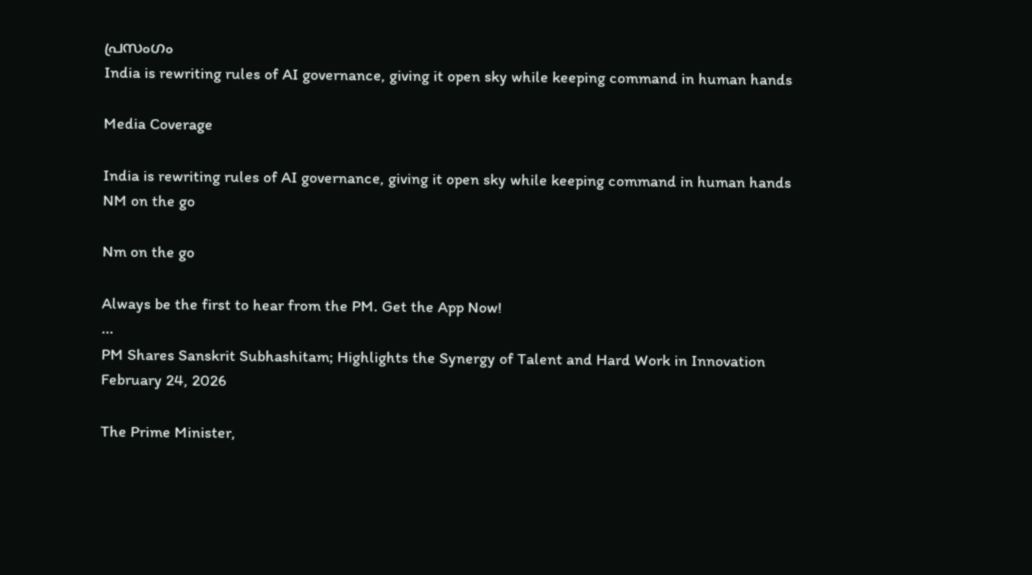പ്രസംഗം
India is rewriting rules of AI governance, giving it open sky while keeping command in human hands

Media Coverage

India is rewriting rules of AI governance, giving it open sky while keeping command in human hands
NM on the go

Nm on the go

Always be the first to hear from the PM. Get the App Now!
...
PM Shares Sanskrit Subhashitam; Highlights the Synergy of Talent and Hard Work in Innovation
February 24, 2026

The Prime Minister,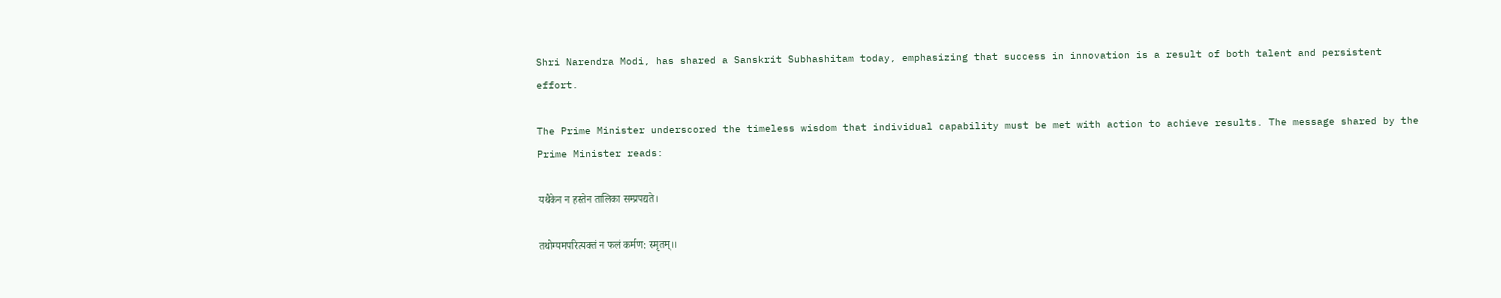Shri Narendra Modi, has shared a Sanskrit Subhashitam today, emphasizing that success in innovation is a result of both talent and persistent effort.

The Prime Minister underscored the timeless wisdom that individual capability must be met with action to achieve results. The message shared by the Prime Minister reads:

यथैकेन न हस्तेन तालिका सम्प्रपद्यते।

तथोग्यमपरित्यक्तं न फलं कर्मण: स्मृतम्।।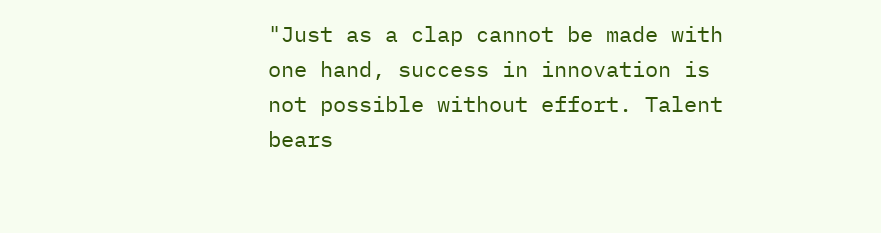"Just as a clap cannot be made with one hand, success in innovation is not possible without effort. Talent bears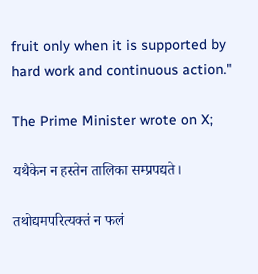fruit only when it is supported by hard work and continuous action."

The Prime Minister wrote on X;

यथैकेन न हस्तेन तालिका सम्प्रपद्यते।

तथोद्यमपरित्यक्तं न फलं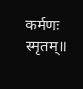कर्मणः स्मृतम्॥